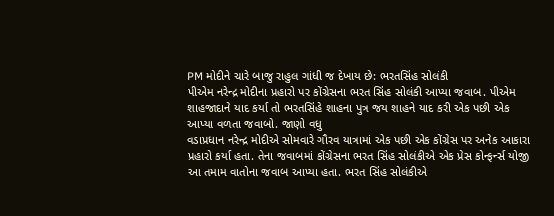PM મોદીને ચારે બાજુ રાહુલ ગાંધી જ દેખાય છે: ભરતસિંહ સોલંકી
પીએમ નરેન્દ્ર મોદીના પ્રહારો પર કોંગ્રેસના ભરત સિંહ સોલંકી આપ્યા જવાબ. પીએમ શાહજાદાને યાદ કર્યા તો ભરતસિંહે શાહના પુત્ર જય શાહને યાદ કરી એક પછી એક આપ્યા વળતા જવાબો. જાણો વધુ
વડાપ્રધાન નરેન્દ્ર મોદીએ સોમવારે ગૌરવ યાત્રામાં એક પછી એક કોંગ્રેસ પર અનેક આકારા પ્રહારો કર્યા હતા. તેના જવાબમાં કોંગ્રેસના ભરત સિંહ સોલંકીએ એક પ્રેસ કોન્ફર્ન્સ યોજી આ તમામ વાતોના જવાબ આપ્યા હતા. ભરત સિંહ સોલંકીએ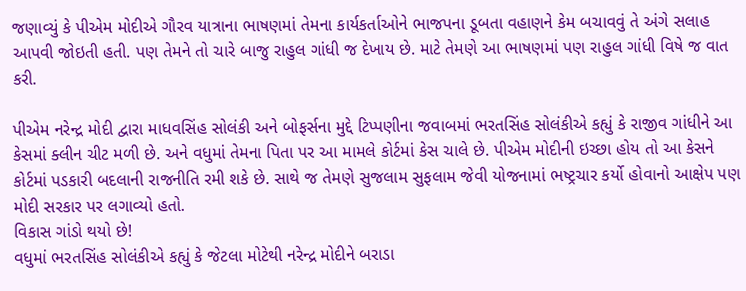જણાવ્યું કે પીએમ મોદીએ ગૌરવ યાત્રાના ભાષણમાં તેમના કાર્યકર્તાઓને ભાજપના ડૂબતા વહાણને કેમ બચાવવું તે અંગે સલાહ આપવી જોઇતી હતી. પણ તેમને તો ચારે બાજુ રાહુલ ગાંધી જ દેખાય છે. માટે તેમણે આ ભાષણમાં પણ રાહુલ ગાંધી વિષે જ વાત કરી.

પીએમ નરેન્દ્ર મોદી દ્વારા માધવસિંહ સોલંકી અને બોફર્સના મુદ્દે ટિપ્પણીના જવાબમાં ભરતસિંહ સોલંકીએ કહ્યું કે રાજીવ ગાંધીને આ કેસમાં ક્લીન ચીટ મળી છે. અને વધુમાં તેમના પિતા પર આ મામલે કોર્ટમાં કેસ ચાલે છે. પીએમ મોદીની ઇચ્છા હોય તો આ કેસને કોર્ટમાં પડકારી બદલાની રાજનીતિ રમી શકે છે. સાથે જ તેમણે સુજલામ સુફલામ જેવી યોજનામાં ભષ્ટ્રચાર કર્યો હોવાનો આક્ષેપ પણ મોદી સરકાર પર લગાવ્યો હતો.
વિકાસ ગાંડો થયો છે!
વધુમાં ભરતસિંહ સોલંકીએ કહ્યું કે જેટલા મોટેથી નરેન્દ્ર મોદીને બરાડા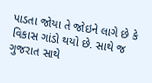પાડતા જોયા તે જોઇને લાગે છે કે વિકાસ ગાંડો થયો છે. સાથે જ ગુજરાત સાથે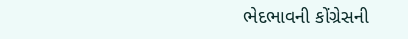ભેદભાવની કોંગ્રેસની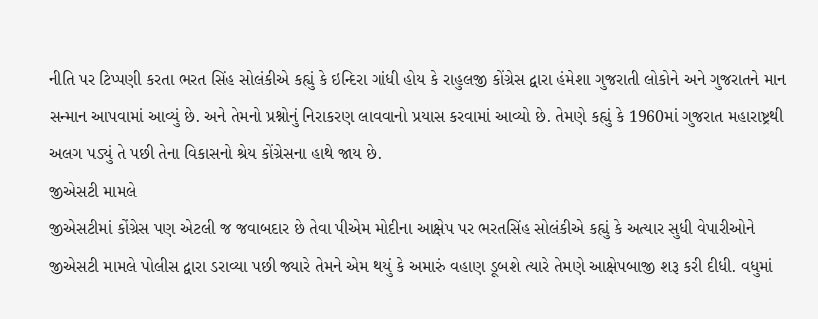નીતિ પર ટિપ્પણી કરતા ભરત સિંહ સોલંકીએ કહ્યું કે ઇન્દિરા ગાંધી હોય કે રાહુલજી કોંગ્રેસ દ્વારા હંમેશા ગુજરાતી લોકોને અને ગુજરાતને માન સન્માન આપવામાં આવ્યું છે. અને તેમનો પ્રશ્નોનું નિરાકરણ લાવવાનો પ્રયાસ કરવામાં આવ્યો છે. તેમણે કહ્યું કે 1960માં ગુજરાત મહારાષ્ટ્રથી અલગ પડ્યું તે પછી તેના વિકાસનો શ્રેય કોંગ્રેસના હાથે જાય છે.
જીએસટી મામલે
જીએસટીમાં કોંગ્રેસ પણ એટલી જ જવાબદાર છે તેવા પીએમ મોદીના આક્ષેપ પર ભરતસિંહ સોલંકીએ કહ્યું કે અત્યાર સુધી વેપારીઓને જીએસટી મામલે પોલીસ દ્વારા ડરાવ્યા પછી જ્યારે તેમને એમ થયું કે અમારું વહાણ ડૂબશે ત્યારે તેમણે આક્ષેપબાજી શરૂ કરી દીધી. વધુમાં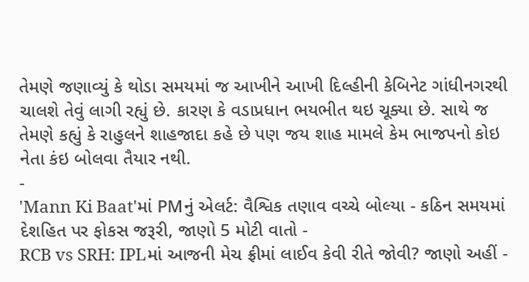તેમણે જણાવ્યું કે થોડા સમયમાં જ આખીને આખી દિલ્હીની કેબિનેટ ગાંધીનગરથી ચાલશે તેવું લાગી રહ્યું છે. કારણ કે વડાપ્રધાન ભયભીત થઇ ચૂક્યા છે. સાથે જ તેમણે કહ્યું કે રાહુલને શાહજાદા કહે છે પણ જય શાહ મામલે કેમ ભાજપનો કોઇ નેતા કંઇ બોલવા તૈયાર નથી.
-
'Mann Ki Baat'માં PMનું એલર્ટ: વૈશ્વિક તણાવ વચ્ચે બોલ્યા - કઠિન સમયમાં દેશહિત પર ફોકસ જરૂરી, જાણો 5 મોટી વાતો -
RCB vs SRH: IPLમાં આજની મેચ ફ્રીમાં લાઈવ કેવી રીતે જોવી? જાણો અહીં -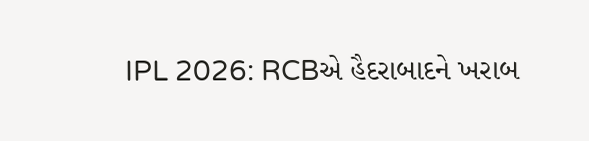IPL 2026: RCBએ હૈદરાબાદને ખરાબ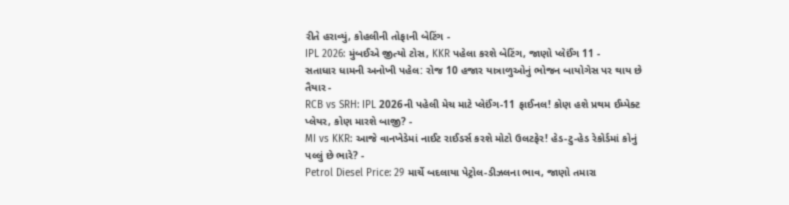રીતે હરાવ્યું, કોહલીની તોફાની બેટિંગ -
IPL 2026: મુંબઈએ જીત્યો ટોસ, KKR પહેલા કરશે બેટિંગ, જાણો પ્લેઈંગ 11 -
સતાધાર ધામની અનોખી પહેલ: રોજ 10 હજાર યાત્રાળુઓનું ભોજન બાયોગેસ પર થાય છે તૈયાર -
RCB vs SRH: IPL 2026ની પહેલી મેચ માટે પ્લેઈંગ-11 ફાઈનલ! કોણ હશે પ્રથમ ઈમ્પેક્ટ પ્લેયર, કોણ મારશે બાજી? -
MI vs KKR: આજે વાનખેડેમાં નાઈટ રાઈડર્સ કરશે મોટો ઉલટફેર! હેડ-ટુ-હેડ રેકોર્ડમાં કોનું પલ્લું છે ભારે? -
Petrol Diesel Price: 29 માર્ચે બદલાયા પેટ્રોલ-ડીઝલના ભાવ, જાણો તમારા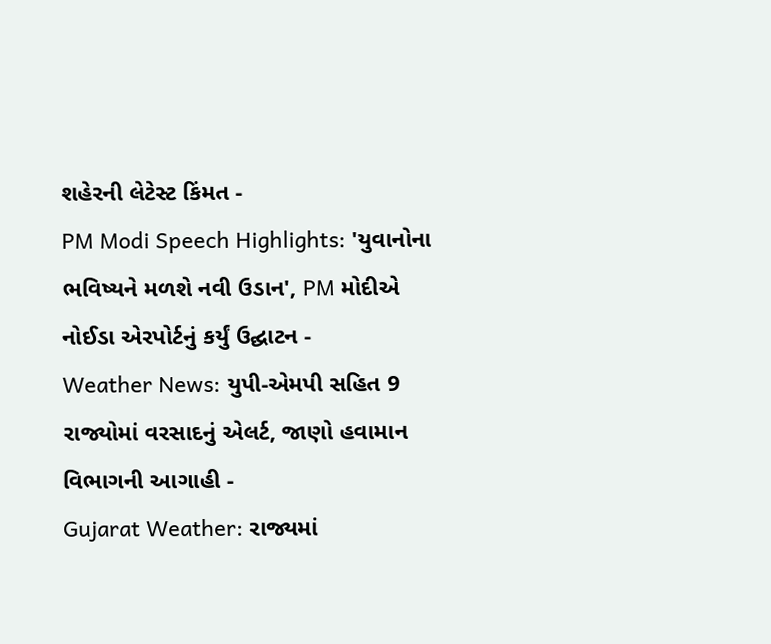શહેરની લેટેસ્ટ કિંમત -
PM Modi Speech Highlights: 'યુવાનોના ભવિષ્યને મળશે નવી ઉડાન', PM મોદીએ નોઈડા એરપોર્ટનું કર્યું ઉદ્ઘાટન -
Weather News: યુપી-એમપી સહિત 9 રાજ્યોમાં વરસાદનું એલર્ટ, જાણો હવામાન વિભાગની આગાહી -
Gujarat Weather: રાજ્યમાં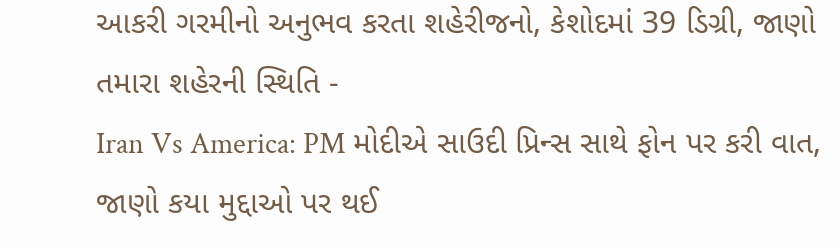આકરી ગરમીનો અનુભવ કરતા શહેરીજનો, કેશોદમાં 39 ડિગ્રી, જાણો તમારા શહેરની સ્થિતિ -
Iran Vs America: PM મોદીએ સાઉદી પ્રિન્સ સાથે ફોન પર કરી વાત, જાણો કયા મુદ્દાઓ પર થઈ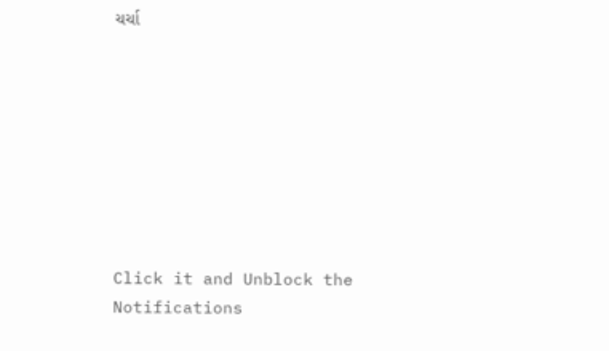ચર્ચા








Click it and Unblock the Notifications